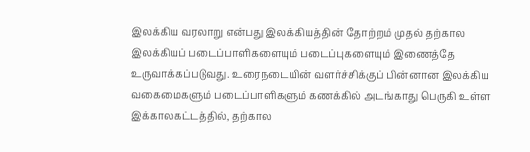இலக்கிய வரலாறு என்பது இலக்கியத்தின் தோற்றம் முதல் தற்கால இலக்கியப் படைப்பாளிகளையும் படைப்புகளையும் இணைத்தே உருவாக்கப்படுவது. உரைநடையின் வளர்ச்சிக்குப் பின்னான இலக்கிய வகைமைகளும் படைப்பாளிகளும் கணக்கில் அடங்காது பெருகி உள்ள இக்காலகட்டத்தில், தற்கால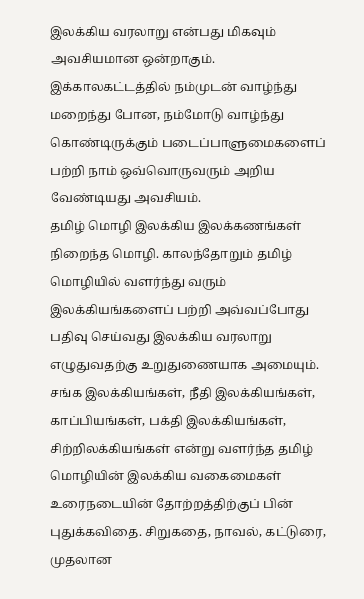இலக்கிய வரலாறு என்பது மிகவும் அவசியமான ஒன்றாகும். இக்காலகட்டத்தில் நம்முடன் வாழ்ந்து மறைந்து போன, நம்மோடு வாழ்ந்து கொண்டிருக்கும் படைப்பாளுமைகளைப் பற்றி நாம் ஒவ்வொருவரும் அறிய வேண்டியது அவசியம்.
தமிழ் மொழி இலக்கிய இலக்கணங்கள் நிறைந்த மொழி. காலந்தோறும் தமிழ் மொழியில் வளர்ந்து வரும் இலக்கியங்களைப் பற்றி அவ்வப்போது பதிவு செய்வது இலக்கிய வரலாறு எழுதுவதற்கு உறுதுணையாக அமையும். சங்க இலக்கியங்கள், நீதி இலக்கியங்கள், காப்பியங்கள், பக்தி இலக்கியங்கள், சிற்றிலக்கியங்கள் என்று வளர்ந்த தமிழ் மொழியின் இலக்கிய வகைமைகள் உரைநடையின் தோற்றத்திற்குப் பின் புதுக்கவிதை. சிறுகதை, நாவல், கட்டுரை, முதலான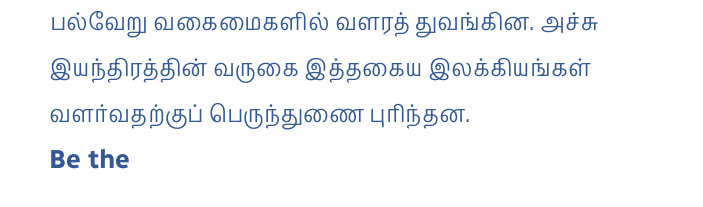பல்வேறு வகைமைகளில் வளரத் துவங்கின. அச்சு இயந்திரத்தின் வருகை இத்தகைய இலக்கியங்கள் வளர்வதற்குப் பெருந்துணை புரிந்தன.
Be the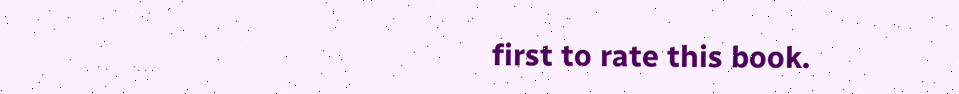first to rate this book.